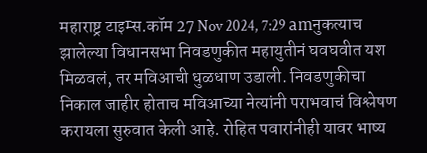महाराष्ट्र टाइम्स.कॉम 27 Nov 2024, 7:29 amनुकत्याच झालेल्या विधानसभा निवडणुकीत महायुतीनं घवघवीत यश मिळवलं, तर मविआची धुळधाण उडाली. निवडणुकीचा निकाल जाहीर होताच मविआच्या नेत्यांनी पराभवाचं विश्लेषण करायला सुरुवात केली आहे. रोहित पवारांनीही यावर भाष्य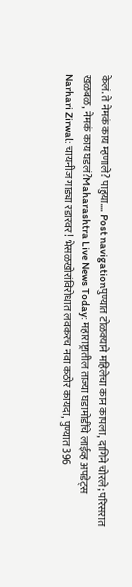केलं. ते नेमकं काय म्हणाले? पाहुया…. Post navigationपुण्यात टोळक्याने महिलेचा कान कापला, दागिने चोरले; परिसरात खळबळ, नेमकं काय घडलं?Maharashtra Live News Today: महाराष्ट्रातील ताज्या घडामोडींचे लाईव्ह अपडेट्स
Narhari Zirwal: चायनीज गाड्या रडारवर! भेसळखोरांविरोधात लवकरच नवा कठोर कायदा, पुण्यात 396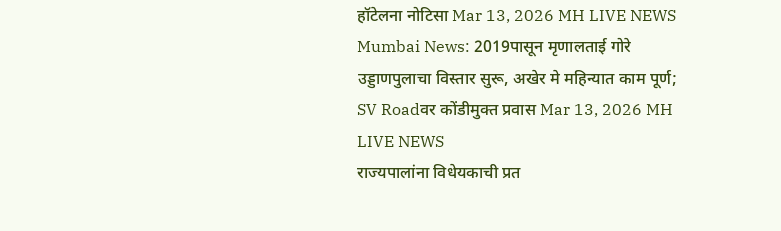हॉटेलना नोटिसा Mar 13, 2026 MH LIVE NEWS
Mumbai News: 2019पासून मृणालताई गोरे उड्डाणपुलाचा विस्तार सुरू, अखेर मे महिन्यात काम पूर्ण; SV Roadवर कोंडीमुक्त प्रवास Mar 13, 2026 MH LIVE NEWS
राज्यपालांना विधेयकाची प्रत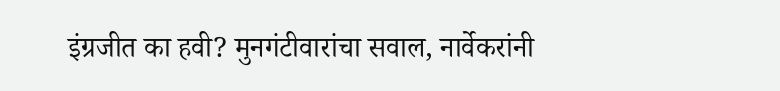इंग्रजीत का हवी? मुनगंटीवारांचा सवाल, नार्वेकरांनी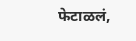फेटाळलं,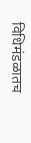विधिमंडळातच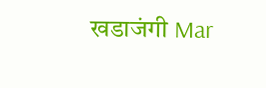खडाजंगी Mar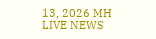13, 2026 MH LIVE NEWS